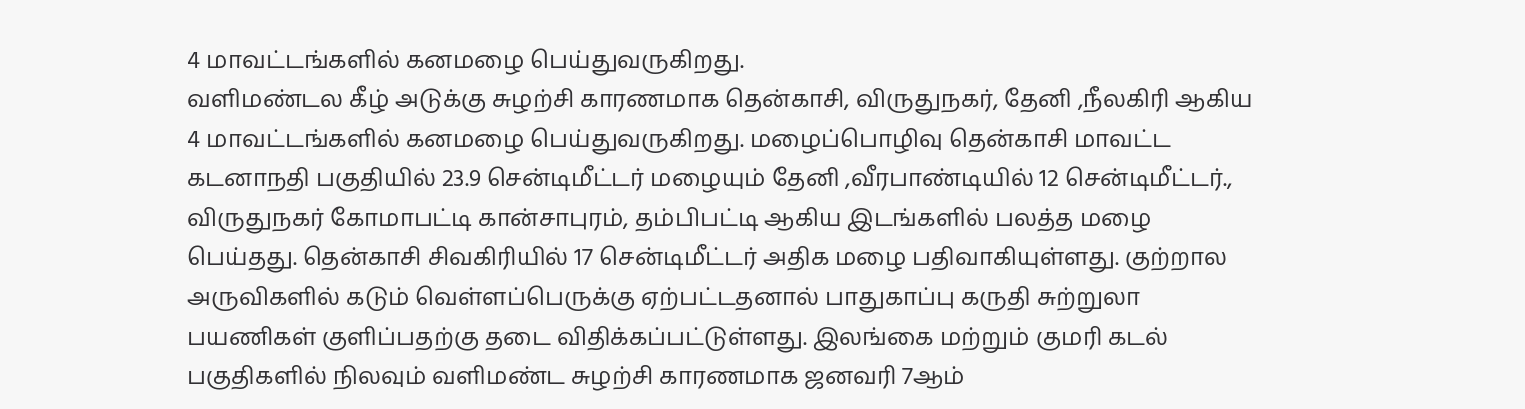4 மாவட்டங்களில் கனமழை பெய்துவருகிறது.
வளிமண்டல கீழ் அடுக்கு சுழற்சி காரணமாக தென்காசி, விருதுநகர், தேனி ,நீலகிரி ஆகிய 4 மாவட்டங்களில் கனமழை பெய்துவருகிறது. மழைப்பொழிவு தென்காசி மாவட்ட கடனாநதி பகுதியில் 23.9 சென்டிமீட்டர் மழையும் தேனி ,வீரபாண்டியில் 12 சென்டிமீட்டர்., விருதுநகர் கோமாபட்டி கான்சாபுரம், தம்பிபட்டி ஆகிய இடங்களில் பலத்த மழை பெய்தது. தென்காசி சிவகிரியில் 17 சென்டிமீட்டர் அதிக மழை பதிவாகியுள்ளது. குற்றால அருவிகளில் கடும் வெள்ளப்பெருக்கு ஏற்பட்டதனால் பாதுகாப்பு கருதி சுற்றுலா பயணிகள் குளிப்பதற்கு தடை விதிக்கப்பட்டுள்ளது. இலங்கை மற்றும் குமரி கடல் பகுதிகளில் நிலவும் வளிமண்ட சுழற்சி காரணமாக ஜனவரி 7ஆம்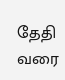தேதி வரை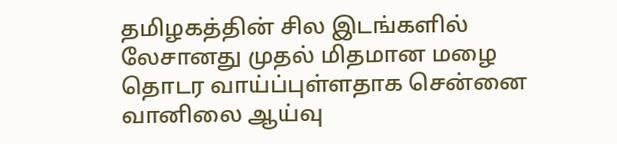தமிழகத்தின் சில இடங்களில் லேசானது முதல் மிதமான மழை தொடர வாய்ப்புள்ளதாக சென்னை வானிலை ஆய்வு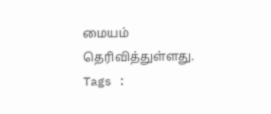மையம் தெரிவித்துள்ளது.
Tags :